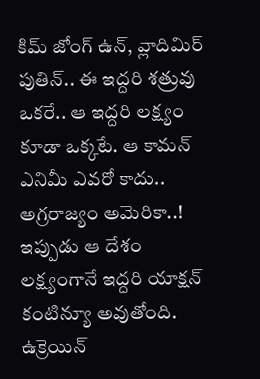కిమ్ జోంగ్ ఉన్, వ్లాదిమిర్ పుతిన్.. ఈ ఇద్దరి శత్రువు ఒకరే.. ఆ ఇద్దరి లక్ష్యం కూడా ఒక్కటే. ఆ కామన్ ఎనిమీ ఎవరో కాదు.. అగ్రరాజ్యం అమెరికా..! ఇప్పుడు ఆ దేశం లక్ష్యంగానే ఇద్దరి యాక్షన్ కంటిన్యూ అవుతోంది. ఉక్రెయిన్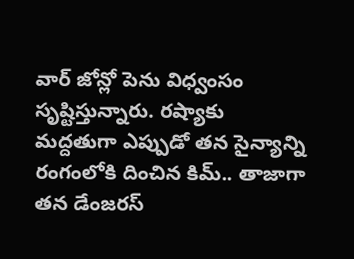వార్ జోన్లో పెను విధ్వంసం సృష్టిస్తున్నారు. రష్యాకు మద్దతుగా ఎప్పుడో తన సైన్యాన్ని రంగంలోకి దించిన కిమ్.. తాజాగా తన డేంజరస్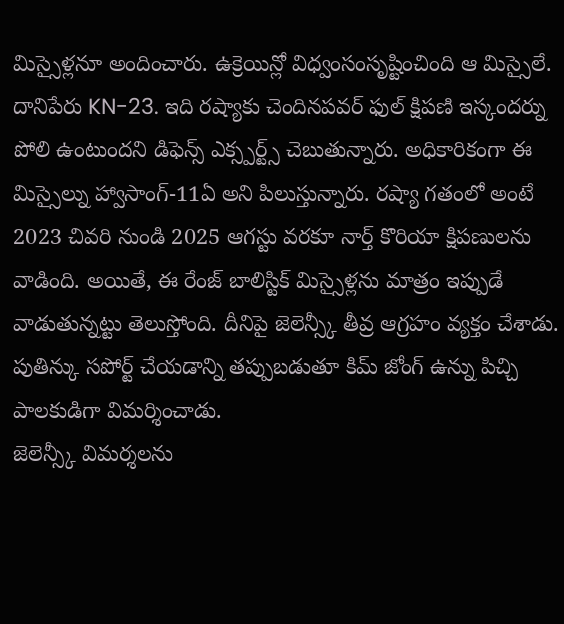మిస్సైళ్లనూ అందించారు. ఉక్రెయిన్లో విధ్వంసంసృష్టించింది ఆ మిస్సైలే. దానిపేరు KN-23. ఇది రష్యాకు చెందినపవర్ ఫుల్ క్షిపణి ఇస్కందర్ను పోలి ఉంటుందని డిఫెన్స్ ఎక్స్పర్ట్స్ చెబుతున్నారు. అధికారికంగా ఈ మిస్సైల్ను హ్వాసాంగ్-11ఏ అని పిలుస్తున్నారు. రష్యా గతంలో అంటే 2023 చివరి నుండి 2025 ఆగస్టు వరకూ నార్త్ కొరియా క్షిపణులను వాడింది. అయితే, ఈ రేంజ్ బాలిస్టిక్ మిస్సైళ్లను మాత్రం ఇప్పుడే వాడుతున్నట్టు తెలుస్తోంది. దీనిపై జెలెన్స్కీ తీవ్ర ఆగ్రహం వ్యక్తం చేశాడు. పుతిన్కు సపోర్ట్ చేయడాన్ని తప్పుబడుతూ కిమ్ జోంగ్ ఉన్ను పిచ్చి పాలకుడిగా విమర్శించాడు.
జెలెన్స్కీ విమర్శలను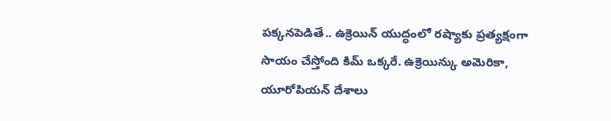పక్కనపెడితే.. ఉక్రెయిన్ యుద్ధంలో రష్యాకు ప్రత్యక్షంగా సాయం చేస్తోంది కిమ్ ఒక్కరే. ఉక్రెయిన్కు అమెరికా, యూరోపియన్ దేశాలు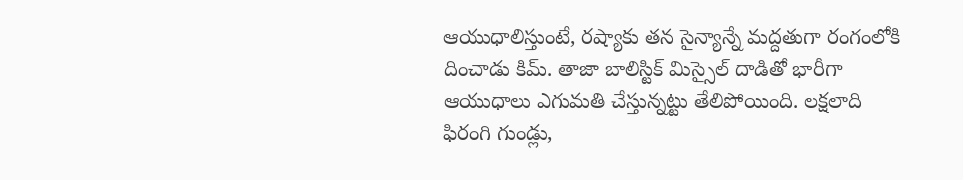ఆయుధాలిస్తుంటే, రష్యాకు తన సైన్యాన్నే మద్దతుగా రంగంలోకి దించాడు కిమ్. తాజా బాలిస్టిక్ మిస్సైల్ దాడితో భారీగా ఆయుధాలు ఎగుమతి చేస్తున్నట్టు తేలిపోయింది. లక్షలాది ఫిరంగి గుండ్లు,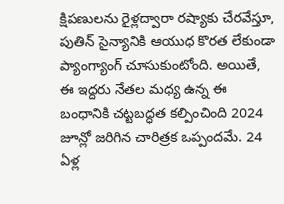క్షిపణులను రైళ్లద్వారా రష్యాకు చేరవేస్తూ, పుతిన్ సైన్యానికి ఆయుధ కొరత లేకుండా ప్యాంగ్యాంగ్ చూసుకుంటోంది. అయితే, ఈ ఇద్దరు నేతల మధ్య ఉన్న ఈ బంధానికి చట్టబద్ధత కల్పించింది 2024 జూన్లో జరిగిన చారిత్రక ఒప్పందమే. 24 ఏళ్ల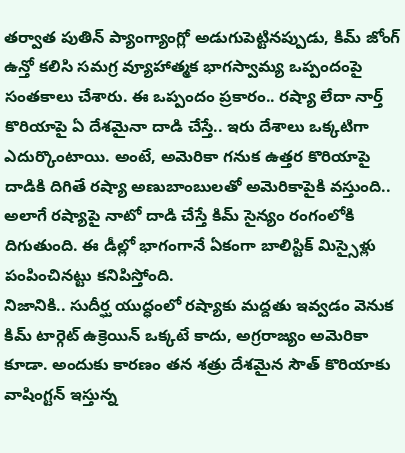తర్వాత పుతిన్ ప్యాంగ్యాంగ్లో అడుగుపెట్టినప్పుడు, కిమ్ జోంగ్ ఉన్తో కలిసి సమగ్ర వ్యూహాత్మక భాగస్వామ్య ఒప్పందంపై సంతకాలు చేశారు. ఈ ఒప్పందం ప్రకారం.. రష్యా లేదా నార్త్ కొరియాపై ఏ దేశమైనా దాడి చేస్తే.. ఇరు దేశాలు ఒక్కటిగా ఎదుర్కొంటాయి. అంటే, అమెరికా గనుక ఉత్తర కొరియాపై దాడికి దిగితే రష్యా అణుబాంబులతో అమెరికాపైకి వస్తుంది.. అలాగే రష్యాపై నాటో దాడి చేస్తే కిమ్ సైన్యం రంగంలోకి దిగుతుంది. ఈ డీల్లో భాగంగానే ఏకంగా బాలిస్టిక్ మిస్సైళ్లు పంపించినట్టు కనిపిస్తోంది.
నిజానికి.. సుదీర్ఘ యుద్ధంలో రష్యాకు మద్దతు ఇవ్వడం వెనుక కిమ్ టార్గెట్ ఉక్రెయిన్ ఒక్కటే కాదు, అగ్రరాజ్యం అమెరికా కూడా. అందుకు కారణం తన శత్రు దేశమైన సౌత్ కొరియాకు వాషింగ్టన్ ఇస్తున్న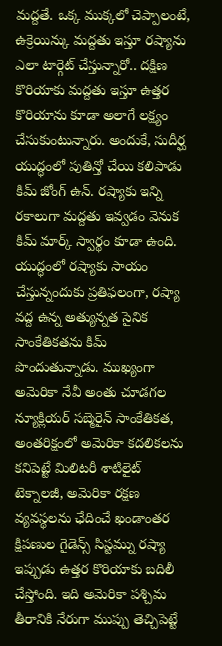మద్దతే. ఒక్క ముక్కలో చెప్పాలంటే, ఉక్రెయిన్కు మద్దతు ఇస్తూ రష్యాను ఎలా టార్గెట్ చేస్తున్నారో.. దక్షిణ కొరియాకు మద్దతు ఇస్తూ ఉత్తర కొరియాను కూడా అలాగే లక్ష్యం చేసుకుంటున్నారు. అందుకే, సుదీర్ఘ యుద్ధంలో పుతిన్తో చేయి కలిపాడు కిమ్ జోంగ్ ఉన్. రష్యాకు ఇన్ని రకాలుగా మద్దతు ఇవ్వడం వెనుక కిమ్ మార్క్ స్వార్థం కూడా ఉంది. యుద్ధంలో రష్యాకు సాయం చేస్తున్నందుకు ప్రతిఫలంగా, రష్యా వద్ద ఉన్న అత్యున్నత సైనిక సాంకేతికతను కిమ్ పొందుతున్నాడు. ముఖ్యంగా అమెరికా నేవీ అంతు చూడగల న్యూక్లియర్ సబ్మెరైన్ సాంకేతికత, అంతరిక్షంలో అమెరికా కదలికలను కనిపెట్టే మిలిటరీ శాటిలైట్ టెక్నాలజీ, అమెరికా రక్షణ వ్యవస్థలను ఛేదించే ఖండాంతర క్షిపణుల గైడెన్స్ సిస్టమ్ను రష్యా ఇప్పుడు ఉత్తర కొరియాకు బదిలీ చేస్తోంది. ఇది అమెరికా పశ్చిమ తీరానికి నేరుగా ముప్పు తెచ్చిపెట్టే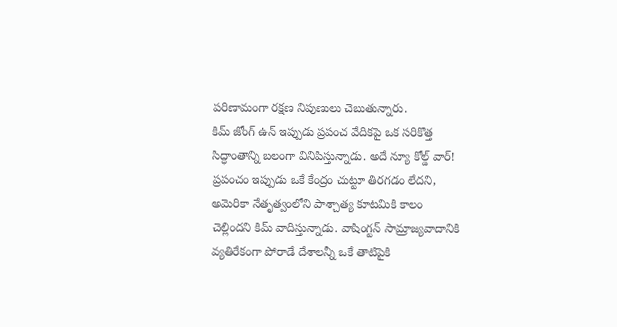పరిణామంగా రక్షణ నిపుణులు చెబుతున్నారు.
కిమ్ జోంగ్ ఉన్ ఇప్పుడు ప్రపంచ వేదికపై ఒక సరికొత్త సిద్ధాంతాన్ని బలంగా వినిపిస్తున్నాడు. అదే న్యూ కోల్డ్ వార్! ప్రపంచం ఇప్పుడు ఒకే కేంద్రం చుట్టూ తిరగడం లేదని, అమెరికా నేతృత్వంలోని పాశ్చాత్య కూటమికి కాలం చెల్లిందని కిమ్ వాదిస్తున్నాడు. వాషింగ్టన్ సామ్రాజ్యవాదానికి వ్యతిరేకంగా పోరాడే దేశాలన్నీ ఒకే తాటిపైకి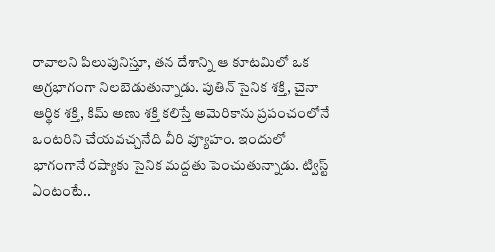రావాలని పిలుపునిస్తూ, తన దేశాన్ని ఆ కూటమిలో ఒక అగ్రభాగంగా నిలబెడుతున్నాడు. పుతిన్ సైనిక శక్తి, చైనా ఆర్థిక శక్తి, కిమ్ అణు శక్తి కలిస్తే అమెరికాను ప్రపంచంలోనే ఒంటరిని చేయవచ్చనేది వీరి వ్యూహం. ఇందులో భాగంగానే రష్యాకు సైనిక మద్దతు పెంచుతున్నాడు. ట్విస్ట్ ఏంటంటే..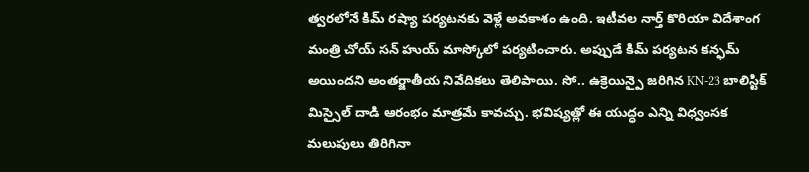త్వరలోనే కిమ్ రష్యా పర్యటనకు వెళ్లే అవకాశం ఉంది. ఇటీవల నార్త్ కొరియా విదేశాంగ మంత్రి చోయ్ సన్ హుయ్ మాస్కోలో పర్యటించారు. అప్పుడే కిమ్ పర్యటన కన్ఫమ్ అయిందని అంతర్జాతీయ నివేదికలు తెలిపాయి. సో.. ఉక్రెయిన్పై జరిగిన KN-23 బాలిస్టిక్ మిస్సైల్ దాడి ఆరంభం మాత్రమే కావచ్చు. భవిష్యత్లో ఈ యుద్ధం ఎన్ని విధ్వంసక మలుపులు తిరిగినా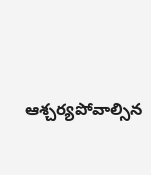ఆశ్చర్యపోవాల్సిన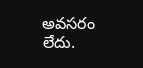అవసరం లేదు.